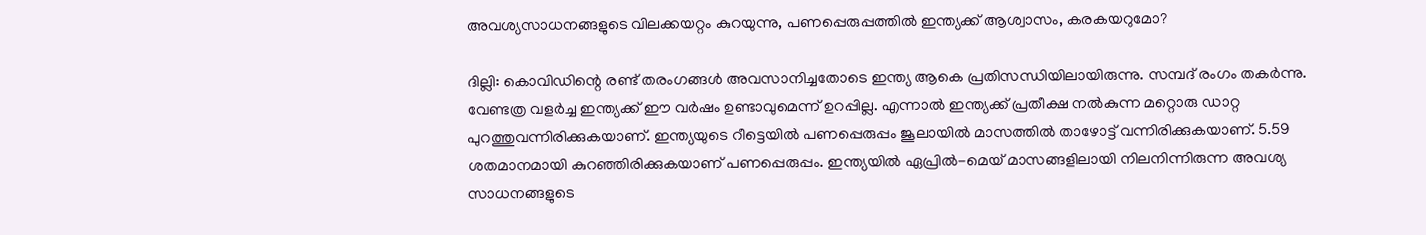അവശ്യസാധനങ്ങളുടെ വിലക്കയറ്റം കുറയുന്നു, പണപ്പെരുപ്പത്തില്‍ ഇന്ത്യക്ക് ആശ്വാസം, കരകയറുമോ?

ദില്ലി: കൊവിഡിന്റെ രണ്ട് തരംഗങ്ങള്‍ അവസാനിച്ചതോടെ ഇന്ത്യ ആകെ പ്രതിസന്ധിയിലായിരുന്നു. സമ്പദ് രംഗം തകര്‍ന്നു. വേണ്ടത്ര വളര്‍ച്ച ഇന്ത്യക്ക് ഈ വര്‍ഷം ഉണ്ടാവുമെന്ന് ഉറപ്പില്ല. എന്നാല്‍ ഇന്ത്യക്ക് പ്രതീക്ഷ നല്‍കുന്ന മറ്റൊരു ഡാറ്റ പുറത്തുവന്നിരിക്കുകയാണ്. ഇന്ത്യയുടെ റീട്ടെയില്‍ പണപ്പെരുപ്പം ജൂലായില്‍ മാസത്തില്‍ താഴോട്ട് വന്നിരിക്കുകയാണ്. 5.59 ശതമാനമായി കുറഞ്ഞിരിക്കുകയാണ് പണപ്പെരുപ്പം. ഇന്ത്യയില്‍ ഏപ്രില്‍-മെയ് മാസങ്ങളിലായി നിലനിന്നിരുന്ന അവശ്യ സാധനങ്ങളുടെ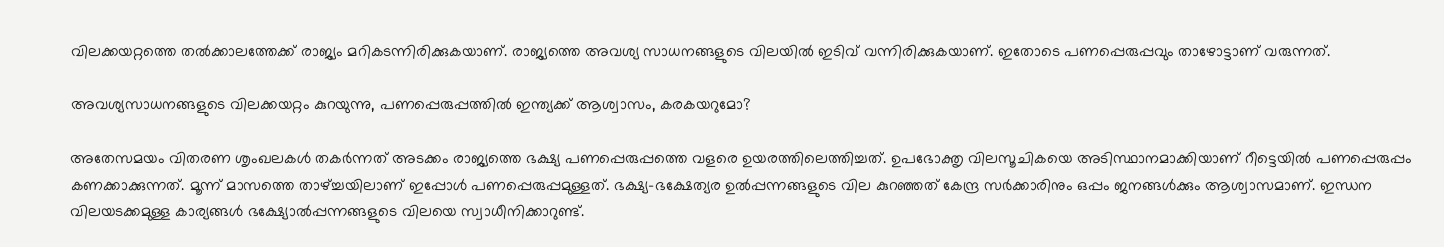വിലക്കയറ്റത്തെ തല്‍ക്കാലത്തേക്ക് രാജ്യം മറികടന്നിരിക്കുകയാണ്. രാജ്യത്തെ അവശ്യ സാധനങ്ങളുടെ വിലയില്‍ ഇടിവ് വന്നിരിക്കുകയാണ്. ഇതോടെ പണപ്പെരുപ്പവും താഴോട്ടാണ് വരുന്നത്.

അവശ്യസാധനങ്ങളുടെ വിലക്കയറ്റം കുറയുന്നു, പണപ്പെരുപ്പത്തില്‍ ഇന്ത്യക്ക് ആശ്വാസം, കരകയറുമോ?

അതേസമയം വിതരണ ശൃംഖലകള്‍ തകര്‍ന്നത് അടക്കം രാജ്യത്തെ ഭക്ഷ്യ പണപ്പെരുപ്പത്തെ വളരെ ഉയരത്തിലെത്തിച്ചത്. ഉപഭോക്തൃ വിലസൂചികയെ അടിസ്ഥാനമാക്കിയാണ് റീട്ടെയില്‍ പണപ്പെരുപ്പം കണക്കാക്കുന്നത്. മൂന്ന് മാസത്തെ താഴ്ച്ചയിലാണ് ഇപ്പോള്‍ പണപ്പെരുപ്പമുള്ളത്. ഭക്ഷ്യ-ഭക്ഷേത്യര ഉല്‍പ്പന്നങ്ങളുടെ വില കുറഞ്ഞത് കേന്ദ്ര സര്‍ക്കാരിനും ഒപ്പം ജനങ്ങള്‍ക്കും ആശ്വാസമാണ്. ഇന്ധന വിലയടക്കമുള്ള കാര്യങ്ങള്‍ ഭക്ഷ്യോല്‍പ്പന്നങ്ങളുടെ വിലയെ സ്വാധീനിക്കാറുണ്ട്.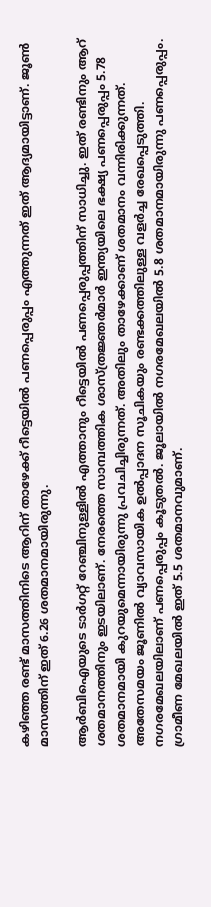കഴിഞ്ഞ രണ്ട് മാസത്തിനിടെ ആറിന് താഴേക്ക് റീട്ടെയില്‍ പണപ്പെരുപ്പം എത്തുന്നത് ഇത് ആദ്യമായിട്ടാണ്. ജൂണ്‍ മാസത്തിന് ഇത് 6.26 ശതമാനമായിരുന്നു.

ആര്‍ബിഐയുടെ ടാര്‍ഗറ്റ് റേഞ്ചിനുള്ളില്‍ എത്താനും റീട്ടെയില്‍ പണപ്പെരുപ്പത്തിന് സാധിച്ചു. ഇത് രണ്ടിനും ആറ് ശതമാനത്തിനും ഇടയിലാണ്. നേരത്തെ സാമ്പത്തിക ശാസ്ത്രജ്ഞര്‍മാര്‍ ഇന്ത്യയിലെ ഭക്ഷ്യ പണപ്പെരുപ്പം 5.78 ശതമാനമായി കുറയുമെന്നായിരുന്നു പ്രവചിച്ചിരുന്നത്. അതിലും താഴേക്കാണ് ശതമാനം വന്നിരിക്കുന്നത്. അതേസമയം ജൂണില്‍ വ്യാവസായിക ഉല്‍പ്പാദന സൂചികയും രണ്ടക്കത്തിലുള്ള വളര്‍ച്ച രേഖപ്പെടുത്തി. നഗരമേഖലയിലാണ് പണപ്പെരുപ്പം കൂടുതല്‍. ജൂലായില്‍ നഗരമേഖലയില്‍ 5.8 ശതമാനമായിരുന്നു പണപ്പെരുപ്പം. ഗ്രാമീണ മേഖലയില്‍ ഇത് 5.5 ശതമാനവുമാണ്.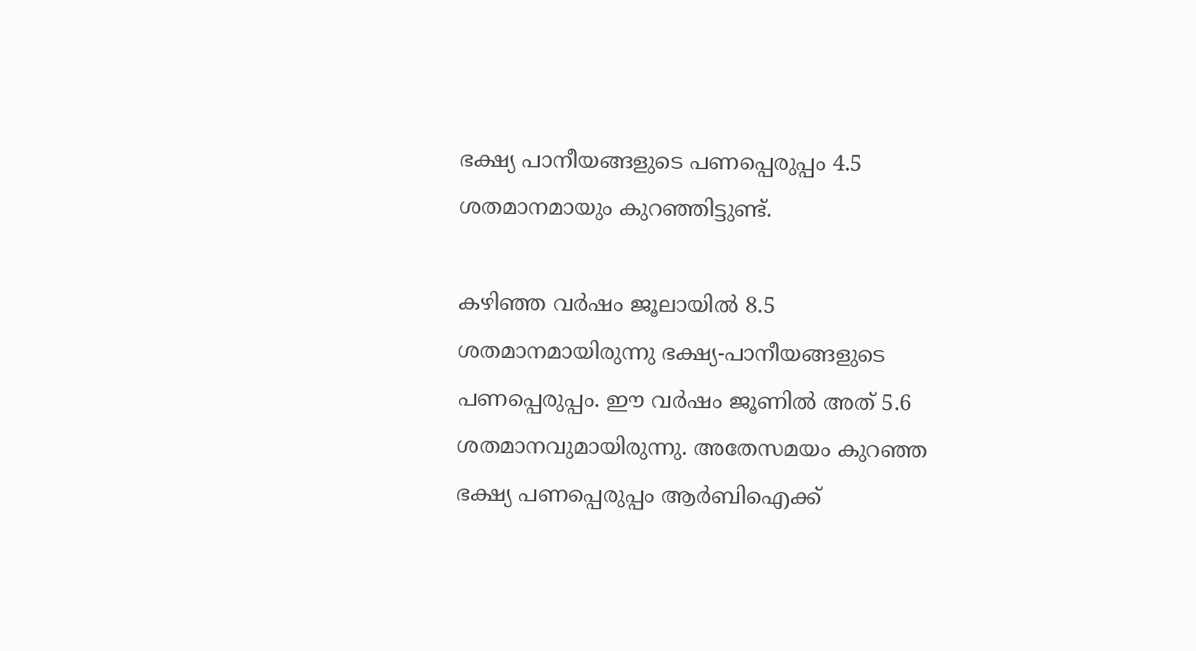ഭക്ഷ്യ പാനീയങ്ങളുടെ പണപ്പെരുപ്പം 4.5 ശതമാനമായും കുറഞ്ഞിട്ടുണ്ട്.

കഴിഞ്ഞ വര്‍ഷം ജൂലായില്‍ 8.5 ശതമാനമായിരുന്നു ഭക്ഷ്യ-പാനീയങ്ങളുടെ പണപ്പെരുപ്പം. ഈ വര്‍ഷം ജൂണില്‍ അത് 5.6 ശതമാനവുമായിരുന്നു. അതേസമയം കുറഞ്ഞ ഭക്ഷ്യ പണപ്പെരുപ്പം ആര്‍ബിഐക്ക്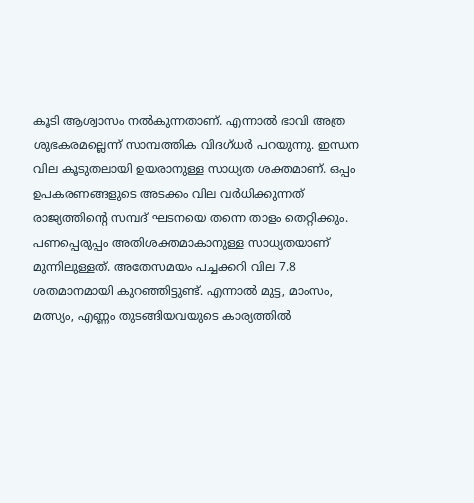കൂടി ആശ്വാസം നല്‍കുന്നതാണ്. എന്നാല്‍ ഭാവി അത്ര ശുഭകരമല്ലെന്ന് സാമ്പത്തിക വിദഗ്ധര്‍ പറയുന്നു. ഇന്ധന വില കൂടുതലായി ഉയരാനുള്ള സാധ്യത ശക്തമാണ്. ഒപ്പം ഉപകരണങ്ങളുടെ അടക്കം വില വര്‍ധിക്കുന്നത് രാജ്യത്തിന്റെ സമ്പദ് ഘടനയെ തന്നെ താളം തെറ്റിക്കും. പണപ്പെരുപ്പം അതിശക്തമാകാനുള്ള സാധ്യതയാണ് മുന്നിലുള്ളത്. അതേസമയം പച്ചക്കറി വില 7.8 ശതമാനമായി കുറഞ്ഞിട്ടുണ്ട്. എന്നാല്‍ മുട്ട, മാംസം, മത്സ്യം, എണ്ണം തുടങ്ങിയവയുടെ കാര്യത്തില്‍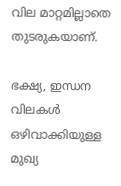വില മാറ്റമില്ലാതെ തുടരുകയാണ്.

ഭക്ഷ്യ, ഇന്ധന വിലകള്‍ ഒഴിവാക്കിയുള്ള മുഖ്യ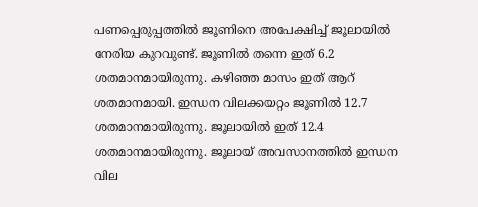പണപ്പെരുപ്പത്തില്‍ ജൂണിനെ അപേക്ഷിച്ച് ജൂലായില്‍ നേരിയ കുറവുണ്ട്. ജൂണില്‍ തന്നെ ഇത് 6.2 ശതമാനമായിരുന്നു. കഴിഞ്ഞ മാസം ഇത് ആറ് ശതമാനമായി. ഇന്ധന വിലക്കയറ്റം ജൂണില്‍ 12.7 ശതമാനമായിരുന്നു. ജൂലായില്‍ ഇത് 12.4 ശതമാനമായിരുന്നു. ജൂലായ് അവസാനത്തില്‍ ഇന്ധന വില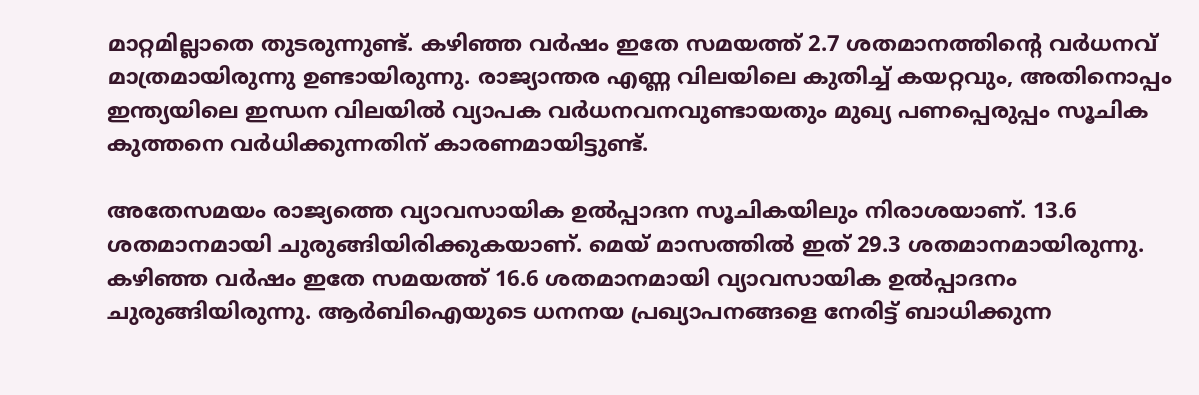മാറ്റമില്ലാതെ തുടരുന്നുണ്ട്. കഴിഞ്ഞ വര്‍ഷം ഇതേ സമയത്ത് 2.7 ശതമാനത്തിന്റെ വര്‍ധനവ് മാത്രമായിരുന്നു ഉണ്ടായിരുന്നു. രാജ്യാന്തര എണ്ണ വിലയിലെ കുതിച്ച് കയറ്റവും, അതിനൊപ്പം ഇന്ത്യയിലെ ഇന്ധന വിലയില്‍ വ്യാപക വര്‍ധനവനവുണ്ടായതും മുഖ്യ പണപ്പെരുപ്പം സൂചിക കുത്തനെ വര്‍ധിക്കുന്നതിന് കാരണമായിട്ടുണ്ട്.

അതേസമയം രാജ്യത്തെ വ്യാവസായിക ഉല്‍പ്പാദന സൂചികയിലും നിരാശയാണ്. 13.6 ശതമാനമായി ചുരുങ്ങിയിരിക്കുകയാണ്. മെയ് മാസത്തില്‍ ഇത് 29.3 ശതമാനമായിരുന്നു. കഴിഞ്ഞ വര്‍ഷം ഇതേ സമയത്ത് 16.6 ശതമാനമായി വ്യാവസായിക ഉല്‍പ്പാദനം ചുരുങ്ങിയിരുന്നു. ആര്‍ബിഐയുടെ ധനനയ പ്രഖ്യാപനങ്ങളെ നേരിട്ട് ബാധിക്കുന്ന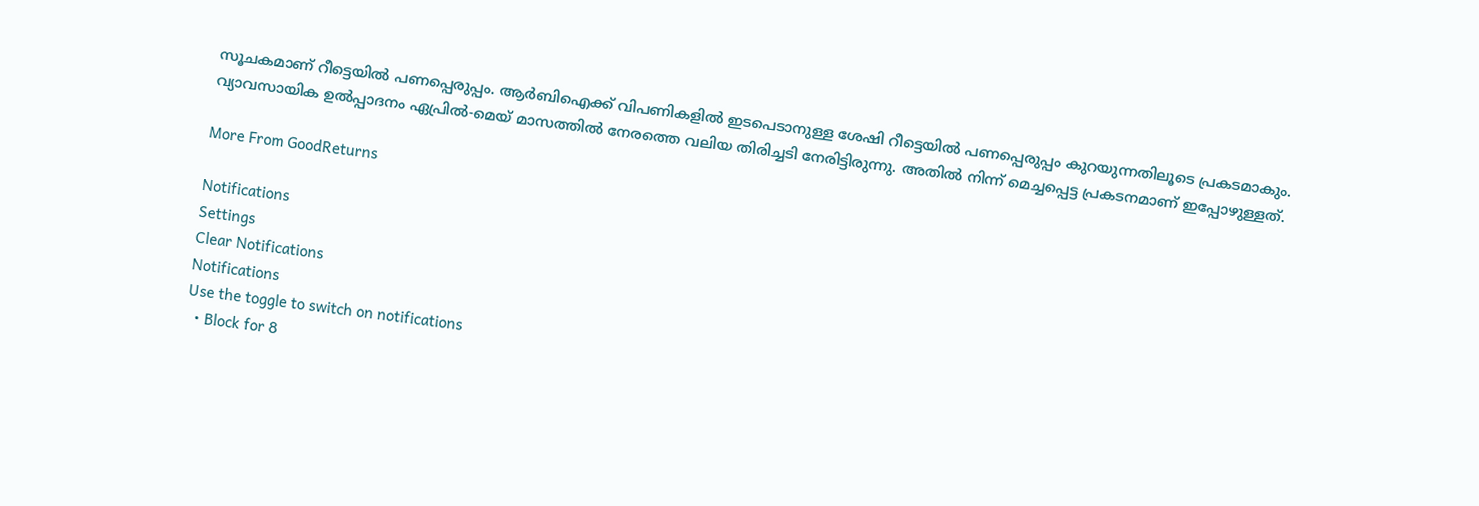സൂചകമാണ് റീട്ടെയില്‍ പണപ്പെരുപ്പം. ആര്‍ബിഐക്ക് വിപണികളില്‍ ഇടപെടാനുള്ള ശേഷി റീട്ടെയില്‍ പണപ്പെരുപ്പം കുറയുന്നതിലൂടെ പ്രകടമാകും. വ്യാവസായിക ഉല്‍പ്പാദനം ഏപ്രില്‍-മെയ് മാസത്തില്‍ നേരത്തെ വലിയ തിരിച്ചടി നേരിട്ടിരുന്നു. അതില്‍ നിന്ന് മെച്ചപ്പെട്ട പ്രകടനമാണ് ഇപ്പോഴുള്ളത്.

More From GoodReturns

Notifications
Settings
Clear Notifications
Notifications
Use the toggle to switch on notifications
  • Block for 8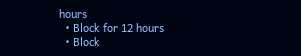hours
  • Block for 12 hours
  • Block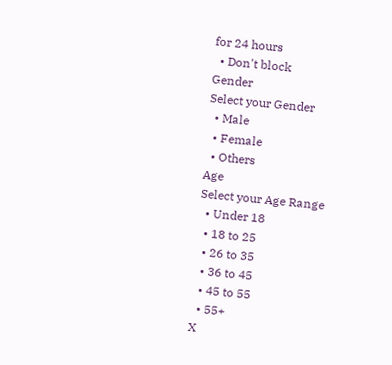for 24 hours
  • Don't block
Gender
Select your Gender
  • Male
  • Female
  • Others
Age
Select your Age Range
  • Under 18
  • 18 to 25
  • 26 to 35
  • 36 to 45
  • 45 to 55
  • 55+
X